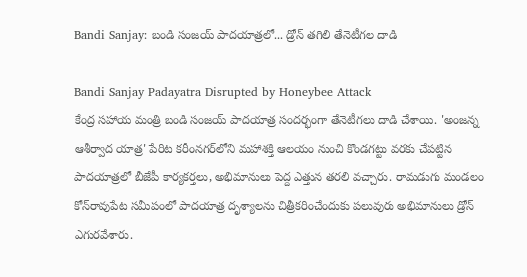Bandi Sanjay: బండి సంజయ్ పాదయాత్రలో... డ్రోన్ తగిలి తేనెటీగల దాడి

Bandi Sanjay Padayatra Disrupted by Honeybee Attack
కేంద్ర సహాయ మంత్రి బండి సంజయ్ పాదయాత్ర సందర్భంగా తేనెటీగలు దాడి చేశాయి. 'అంజన్న ఆశీర్వాద యాత్ర' పేరిట కరీంనగర్‌లోని మహాశక్తి ఆలయం నుంచి కొండగట్టు వరకు చేపట్టిన పాదయాత్రలో బీజేపీ కార్యకర్తలు, అభిమానులు పెద్ద ఎత్తున తరలి వచ్చారు. రామడుగు మండలం కోన్‌రావుపేట సమీపంలో పాదయాత్ర దృశ్యాలను చిత్రీకరించేందుకు పలువురు అభిమానులు డ్రోన్ ఎగురవేశారు.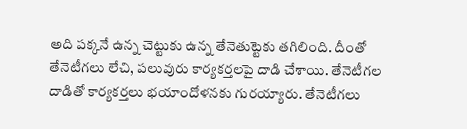అది పక్కనే ఉన్న చెట్టుకు ఉన్న తేనెతుట్టెకు తగిలింది. దీంతో తేనెటీగలు లేచి, పలువురు కార్యకర్తలపై దాడి చేశాయి. తేనెటీగల దాడితో కార్యకర్తలు భయాందోళనకు గురయ్యారు. తేనెటీగలు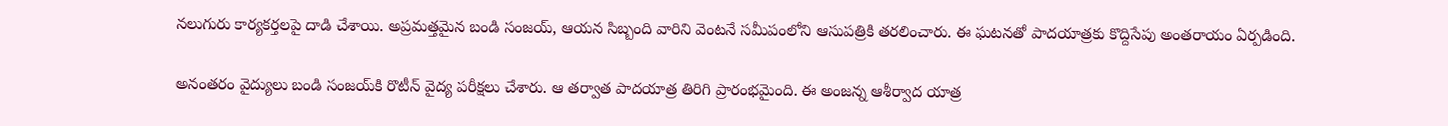నలుగురు కార్యకర్తలపై దాడి చేశాయి. అప్రమత్తమైన బండి సంజయ్, ఆయన సిబ్బంది వారిని వెంటనే సమీపంలోని ఆసుపత్రికి తరలించారు. ఈ ఘటనతో పాదయాత్రకు కొద్దిసేపు అంతరాయం ఏర్పడింది.

అనంతరం వైద్యులు బండి సంజయ్‌కి రొటీన్ వైద్య పరీక్షలు చేశారు. ఆ తర్వాత పాదయాత్ర తిరిగి ప్రారంభమైంది. ఈ అంజన్న ఆశీర్వాద యాత్ర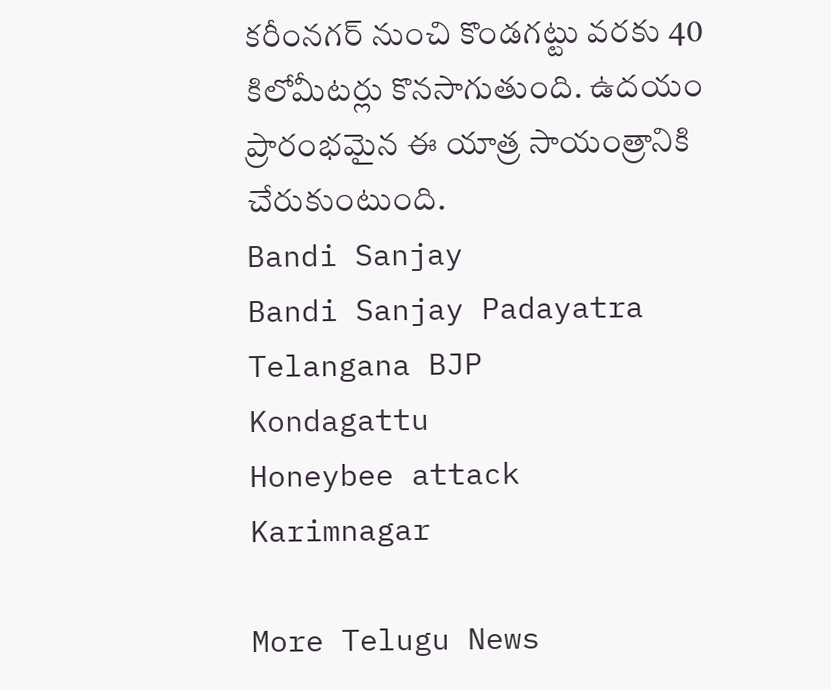కరీంనగర్ నుంచి కొండగట్టు వరకు 40 కిలోమీటర్లు కొనసాగుతుంది. ఉదయం ప్రారంభమైన ఈ యాత్ర సాయంత్రానికి చేరుకుంటుంది.
Bandi Sanjay
Bandi Sanjay Padayatra
Telangana BJP
Kondagattu
Honeybee attack
Karimnagar

More Telugu News